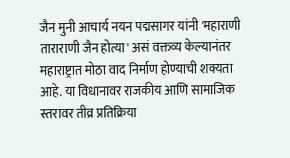जैन मुनी आचार्य नयन पद्मसागर यांनी 'महाराणी ताराराणी जैन होत्या' असं वक्तव्य केल्यानंतर महाराष्ट्रात मोठा वाद निर्माण होण्याची शक्यता आहे. या विधानावर राजकीय आणि सामाजिक स्तरावर तीव्र प्रतिक्रिया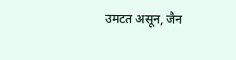उमटत असून, जैन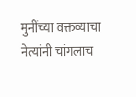मुनींच्या वक्तव्याचा नेत्यांनी चांगलाच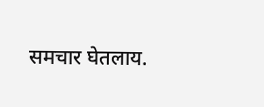समचार घेतलाय.